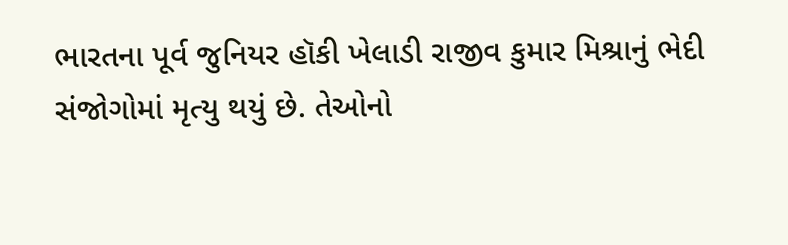ભારતના પૂર્વ જુનિયર હૉકી ખેલાડી રાજીવ કુમાર મિશ્રાનું ભેદી સંજોગોમાં મૃત્યુ થયું છે. તેઓનો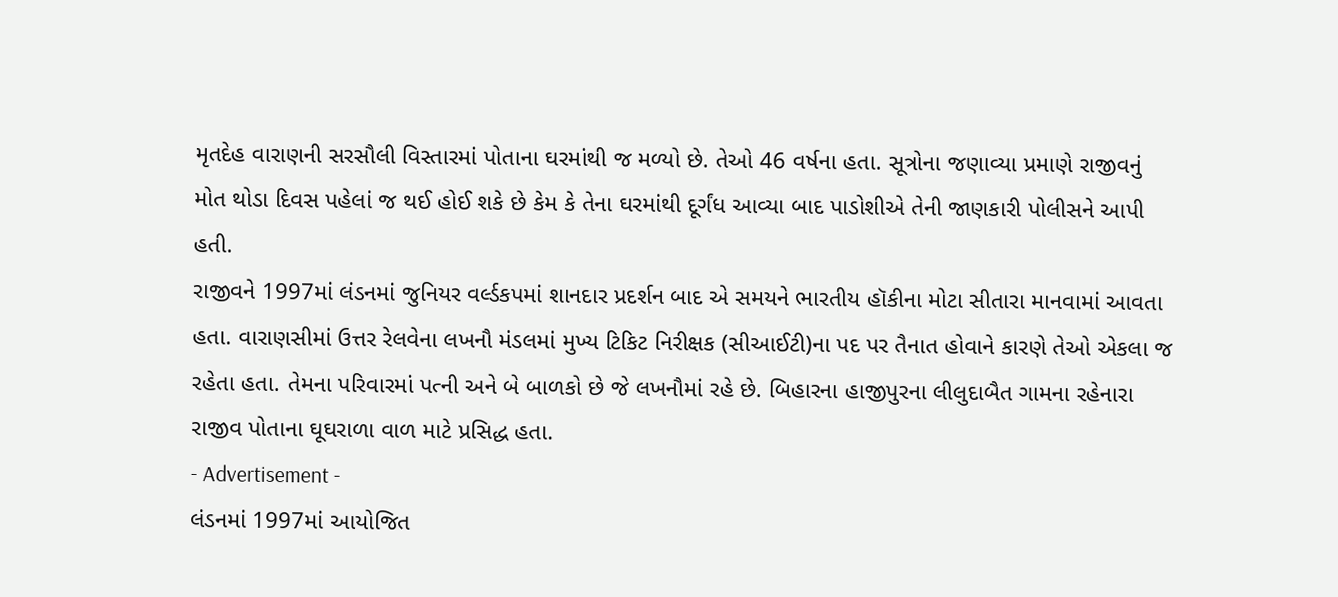મૃતદેહ વારાણની સરસૌલી વિસ્તારમાં પોતાના ઘરમાંથી જ મળ્યો છે. તેઓ 46 વર્ષના હતા. સૂત્રોના જણાવ્યા પ્રમાણે રાજીવનું મોત થોડા દિવસ પહેલાં જ થઈ હોઈ શકે છે કેમ કે તેના ઘરમાંથી દૂર્ગંધ આવ્યા બાદ પાડોશીએ તેની જાણકારી પોલીસને આપી હતી.
રાજીવને 1997માં લંડનમાં જુનિયર વર્લ્ડકપમાં શાનદાર પ્રદર્શન બાદ એ સમયને ભારતીય હૉકીના મોટા સીતારા માનવામાં આવતા હતા. વારાણસીમાં ઉત્તર રેલવેના લખનૌ મંડલમાં મુખ્ય ટિકિટ નિરીક્ષક (સીઆઈટી)ના પદ પર તૈનાત હોવાને કારણે તેઓ એકલા જ રહેતા હતા. તેમના પરિવારમાં પત્ની અને બે બાળકો છે જે લખનૌમાં રહે છે. બિહારના હાજીપુરના લીલુદાબૈત ગામના રહેનારા રાજીવ પોતાના ઘૂઘરાળા વાળ માટે પ્રસિદ્ધ હતા.
- Advertisement -
લંડનમાં 1997માં આયોજિત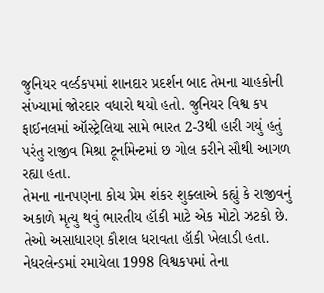જુનિયર વર્લ્ડકપમાં શાનદાર પ્રદર્શન બાદ તેમના ચાહકોની સંખ્યામાં જોરદાર વધારો થયો હતો. જુનિયર વિશ્વ કપ ફાઈનલમાં ઑસ્ટ્રેલિયા સામે ભારત 2-3થી હારી ગયું હતું પરંતુ રાજીવ મિશ્રા ટૂર્નામેન્ટમાં છ ગોલ કરીને સૌથી આગળ રહ્યા હતા.
તેમના નાનપણના કોચ પ્રેમ શંકર શુક્લાએ કહ્યું કે રાજીવનું અકાળે મૃત્યુ થવું ભારતીય હૉકી માટે એક મોટો ઝટકો છે. તેઓ અસાધારણ કૌશલ ધરાવતા હૉકી ખેલાડી હતા. નેધરલેન્ડમાં રમાયેલા 1998 વિશ્વકપમાં તેના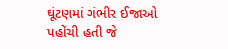ઘૂંટણમાં ગંભીર ઈજાઓ પહોંચી હતી જે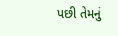પછી તેમનું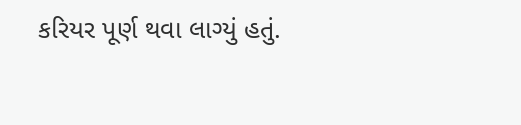કરિયર પૂર્ણ થવા લાગ્યું હતું.